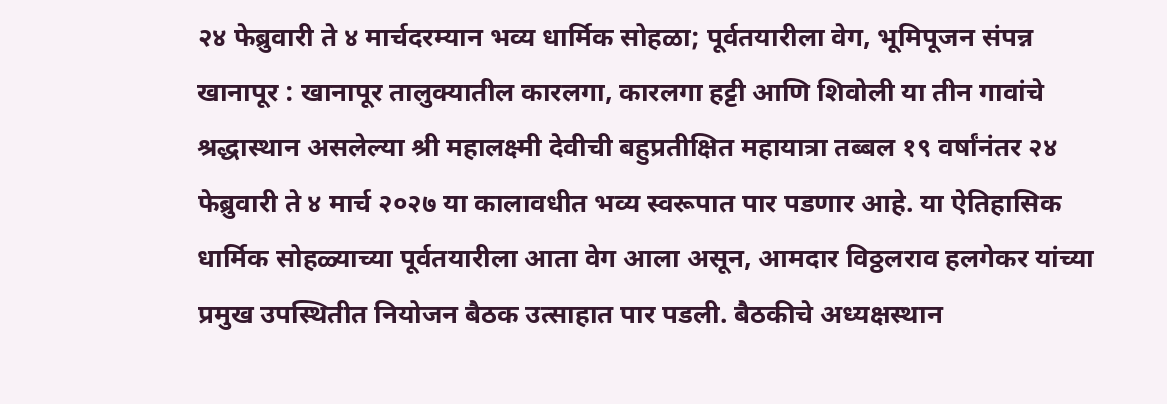२४ फेब्रुवारी ते ४ मार्चदरम्यान भव्य धार्मिक सोहळा; पूर्वतयारीला वेग, भूमिपूजन संपन्न
खानापूर : खानापूर तालुक्यातील कारलगा, कारलगा हट्टी आणि शिवोली या तीन गावांचे श्रद्धास्थान असलेल्या श्री महालक्ष्मी देवीची बहुप्रतीक्षित महायात्रा तब्बल १९ वर्षांनंतर २४ फेब्रुवारी ते ४ मार्च २०२७ या कालावधीत भव्य स्वरूपात पार पडणार आहे. या ऐतिहासिक धार्मिक सोहळ्याच्या पूर्वतयारीला आता वेग आला असून, आमदार विठ्ठलराव हलगेकर यांच्या प्रमुख उपस्थितीत नियोजन बैठक उत्साहात पार पडली. बैठकीचे अध्यक्षस्थान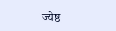ज्येष्ठ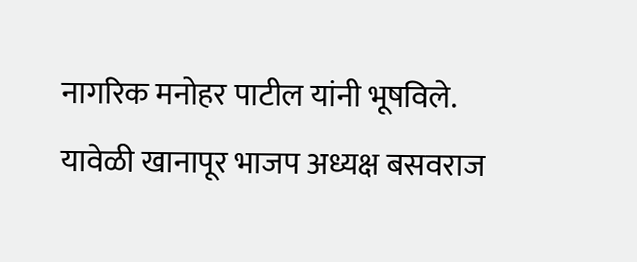नागरिक मनोहर पाटील यांनी भूषविले.
यावेळी खानापूर भाजप अध्यक्ष बसवराज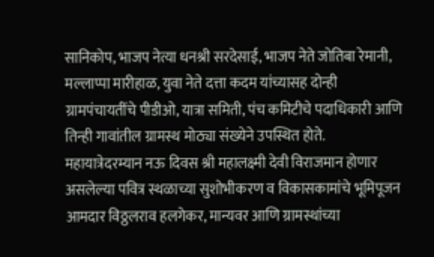सानिकोप, भाजप नेत्या धनश्री सरदेसाई, भाजप नेते जोतिबा रेमानी, मल्लाप्पा मारीहाळ, युवा नेते दत्ता कदम यांच्यासह दोन्ही ग्रामपंचायतींचे पीडीओ, यात्रा समिती, पंच कमिटीचे पदाधिकारी आणि तिन्ही गावांतील ग्रामस्थ मोठ्या संख्येने उपस्थित होते.
महायात्रेदरम्यान नऊ दिवस श्री महालक्ष्मी देवी विराजमान होणार असलेल्या पवित्र स्थळाच्या सुशोभीकरण व विकासकामांचे भूमिपूजन आमदार विठ्ठलराव हलगेकर, मान्यवर आणि ग्रामस्थांच्या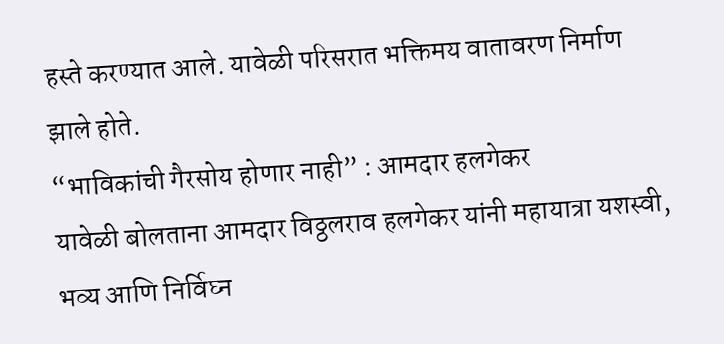हस्ते करण्यात आले. यावेळी परिसरात भक्तिमय वातावरण निर्माण झाले होते.
“भाविकांची गैरसोय होणार नाही” : आमदार हलगेकर
यावेळी बोलताना आमदार विठ्ठलराव हलगेकर यांनी महायात्रा यशस्वी, भव्य आणि निर्विघ्न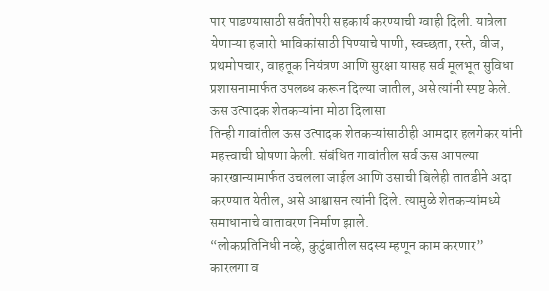पार पाडण्यासाठी सर्वतोपरी सहकार्य करण्याची ग्वाही दिली. यात्रेला येणाऱ्या हजारो भाविकांसाठी पिण्याचे पाणी, स्वच्छता, रस्ते, वीज, प्रथमोपचार, वाहतूक नियंत्रण आणि सुरक्षा यासह सर्व मूलभूत सुविधा प्रशासनामार्फत उपलब्ध करून दिल्या जातील, असे त्यांनी स्पष्ट केले.
ऊस उत्पादक शेतकऱ्यांना मोठा दिलासा
तिन्ही गावांतील ऊस उत्पादक शेतकऱ्यांसाठीही आमदार हलगेकर यांनी महत्त्वाची घोषणा केली. संबंधित गावांतील सर्व ऊस आपल्या कारखान्यामार्फत उचलला जाईल आणि उसाची बिलेही तातडीने अदा करण्यात येतील, असे आश्वासन त्यांनी दिले. त्यामुळे शेतकऱ्यांमध्ये समाधानाचे वातावरण निर्माण झाले.
“लोकप्रतिनिधी नव्हे, कुटुंबातील सदस्य म्हणून काम करणार”
कारलगा व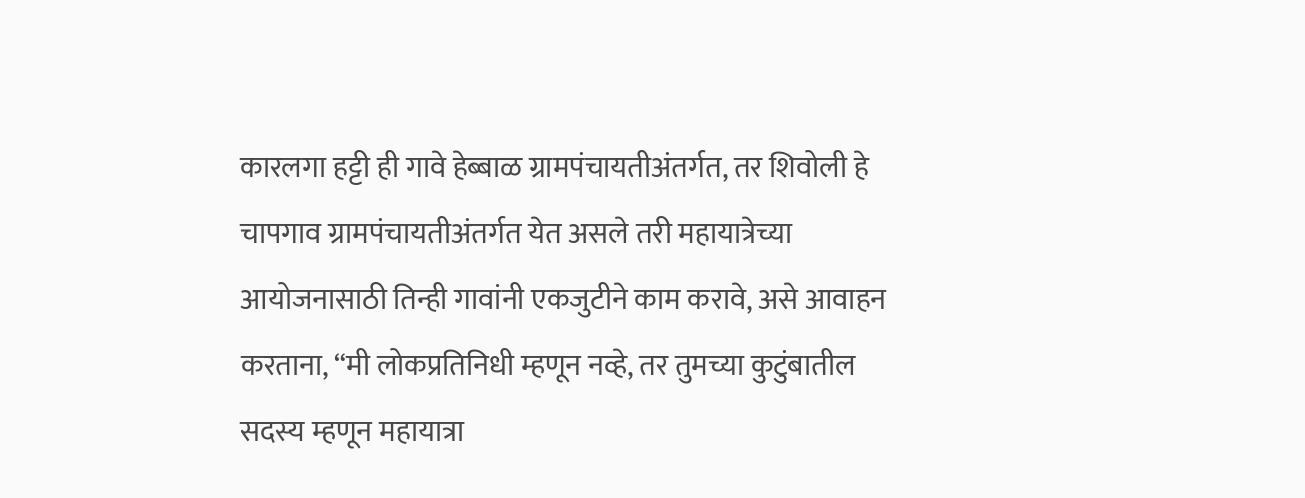कारलगा हट्टी ही गावे हेब्बाळ ग्रामपंचायतीअंतर्गत, तर शिवोली हे चापगाव ग्रामपंचायतीअंतर्गत येत असले तरी महायात्रेच्या आयोजनासाठी तिन्ही गावांनी एकजुटीने काम करावे, असे आवाहन करताना, “मी लोकप्रतिनिधी म्हणून नव्हे, तर तुमच्या कुटुंबातील सदस्य म्हणून महायात्रा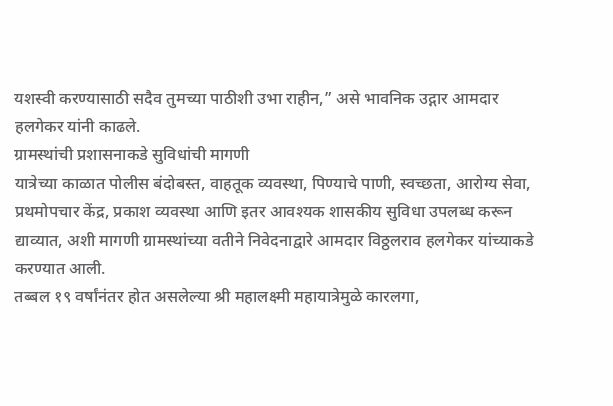यशस्वी करण्यासाठी सदैव तुमच्या पाठीशी उभा राहीन,” असे भावनिक उद्गार आमदार हलगेकर यांनी काढले.
ग्रामस्थांची प्रशासनाकडे सुविधांची मागणी
यात्रेच्या काळात पोलीस बंदोबस्त, वाहतूक व्यवस्था, पिण्याचे पाणी, स्वच्छता, आरोग्य सेवा, प्रथमोपचार केंद्र, प्रकाश व्यवस्था आणि इतर आवश्यक शासकीय सुविधा उपलब्ध करून द्याव्यात, अशी मागणी ग्रामस्थांच्या वतीने निवेदनाद्वारे आमदार विठ्ठलराव हलगेकर यांच्याकडे करण्यात आली.
तब्बल १९ वर्षांनंतर होत असलेल्या श्री महालक्ष्मी महायात्रेमुळे कारलगा,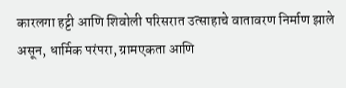कारलगा हट्टी आणि शिवोली परिसरात उत्साहाचे वातावरण निर्माण झाले असून, धार्मिक परंपरा, ग्रामएकता आणि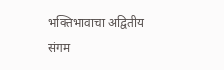भक्तिभावाचा अद्वितीय संगम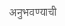अनुभवण्याची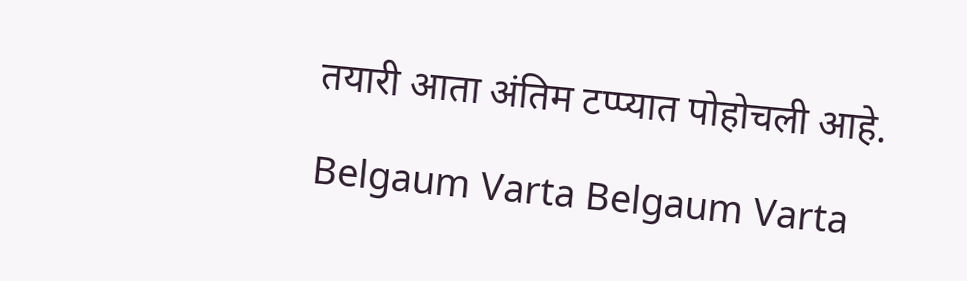तयारी आता अंतिम टप्प्यात पोहोचली आहे.

Belgaum Varta Belgaum Varta